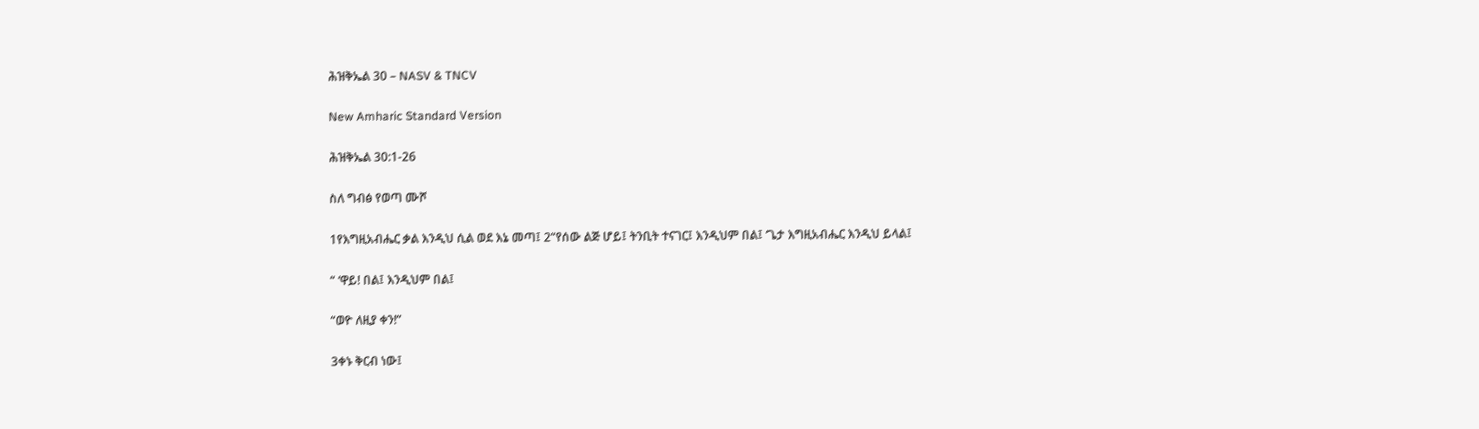ሕዝቅኤል 30 – NASV & TNCV

New Amharic Standard Version

ሕዝቅኤል 30:1-26

ስለ ግብፅ የወጣ ሙሾ

1የእግዚአብሔር ቃል እንዲህ ሲል ወደ እኔ መጣ፤ 2“የሰው ልጅ ሆይ፤ ትንቢት ተናገር፤ እንዲህም በል፤ ‘ጌታ እግዚአብሔር እንዲህ ይላል፤

“ ‘ዋይ! በል፤ እንዲህም በል፤

“ወዮ ለዚያ ቀን!”

3ቀኑ ቅርብ ነው፤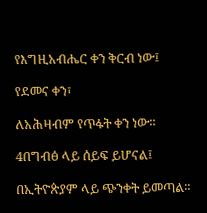የእግዚአብሔር ቀን ቅርብ ነው፤

የደመና ቀን፣

ለአሕዛብም የጥፋት ቀን ነው።

4በግብፅ ላይ ሰይፍ ይሆናል፤

በኢትዮጵያም ላይ ጭንቀት ይመጣል።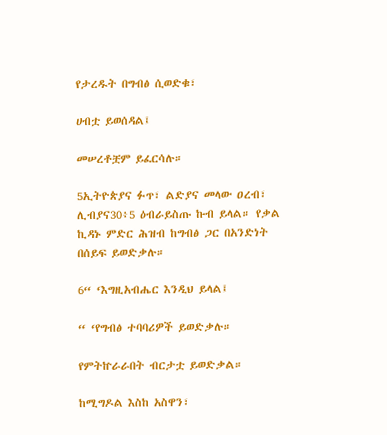የታረዱት በግብፅ ሲወድቁ፣

ሀብቷ ይወሰዳል፤

መሠረቶቿም ይፈርሳሉ።

5ኢትዮጵያና ፉጥ፣ ልድያና መላው ዐረብ፣ ሊብያና30፥5 ዕብራይስጡ ኩብ ይላል። የቃል ኪዳኑ ምድር ሕዝብ ከግብፅ ጋር በአንድነት በሰይፍ ይወድቃሉ።

6“ ‘እግዚአብሔር እንዲህ ይላል፤

“ ‘የግብፅ ተባባሪዎች ይወድቃሉ።

የምትኵራራበት ብርታቷ ይወድቃል።

ከሚግዶል እስከ አስዋን፣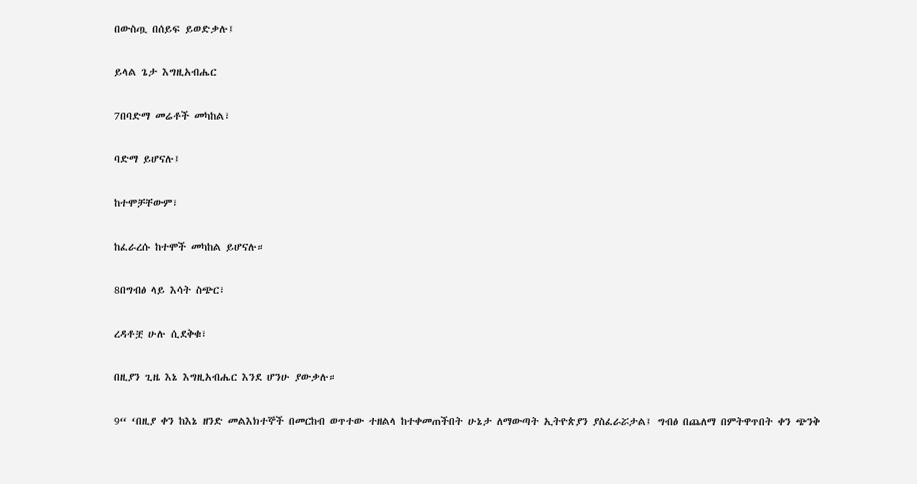በውስጧ በሰይፍ ይወድቃሉ፤

ይላል ጌታ እግዚአብሔር

7በባድማ መሬቶች መካከል፣

ባድማ ይሆናሉ፤

ከተሞቻቸውም፣

ከፈራረሱ ከተሞች መካከል ይሆናሉ።

8በግብፅ ላይ እሳት ስጭር፣

ረዳቶቿ ሁሉ ሲደቅቁ፣

በዚያን ጊዜ እኔ እግዚአብሔር እንደ ሆንሁ ያውቃሉ።

9“ ‘በዚያ ቀን ከእኔ ዘንድ መልእክተኞች በመርከብ ወጥተው ተዘልላ ከተቀመጠችበት ሁኔታ ለማውጣት ኢትዮጵያን ያስፈራሯታል፤ ግብፅ በጨለማ በምትዋጥበት ቀን ጭንቅ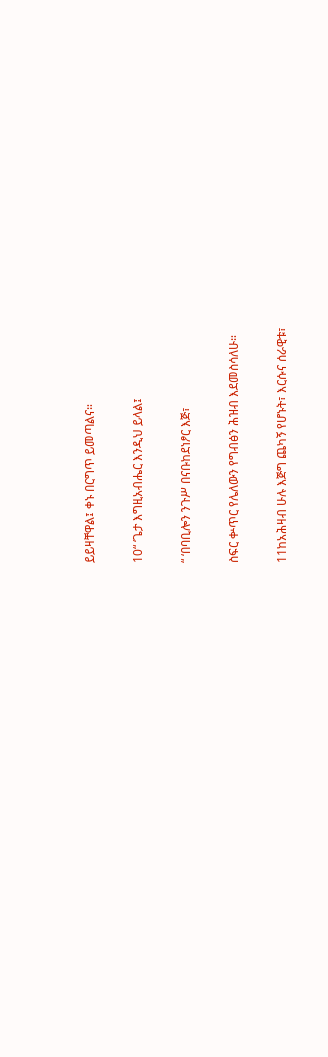ይይዛቸዋል፤ ቀኑ በርግጥ ይመጣልና።

10“ ‘ጌታ እግዚአብሔር እንዲህ ይላል፤

“ ‘በባቢሎን ንጉሥ በናቡከደነፆር እጅ፣

ስፍር ቍጥር የሌለውን የግብፅን ሕዝብ እደመስሳለሁ።

11ከአሕዛብ ሁሉ እጅግ ጨካኝ የሆኑት፣ እርሱና ሰራዊቱ፣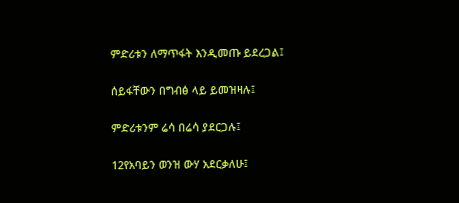ምድሪቱን ለማጥፋት እንዲመጡ ይደረጋል፤

ሰይፋቸውን በግብፅ ላይ ይመዝዛሉ፤

ምድሪቱንም ሬሳ በሬሳ ያደርጋሉ፤

12የአባይን ወንዝ ውሃ አደርቃለሁ፤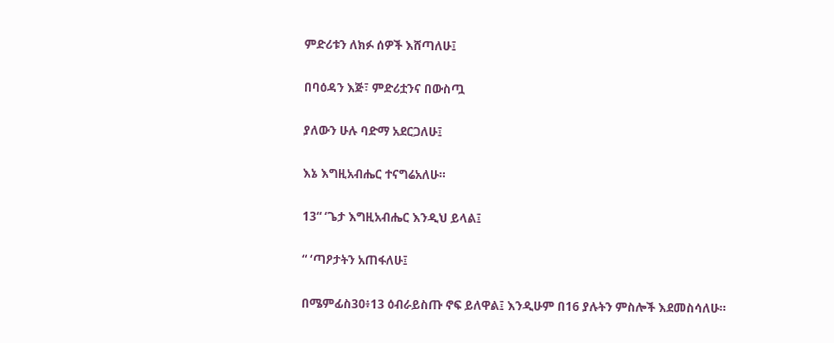ምድሪቱን ለክፉ ሰዎች እሸጣለሁ፤

በባዕዳን እጅ፣ ምድሪቷንና በውስጧ

ያለውን ሁሉ ባድማ አደርጋለሁ፤

እኔ እግዚአብሔር ተናግሬአለሁ።

13“ ‘ጌታ እግዚአብሔር እንዲህ ይላል፤

“ ‘ጣዖታትን አጠፋለሁ፤

በሜምፊስ30፥13 ዕብራይስጡ ኖፍ ይለዋል፤ እንዲሁም በ16 ያሉትን ምስሎች እደመስሳለሁ።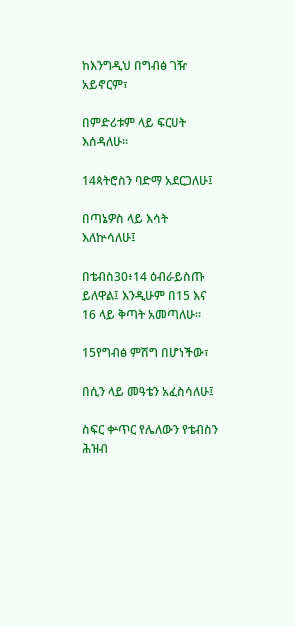ከእንግዲህ በግብፅ ገዥ አይኖርም፣

በምድሪቱም ላይ ፍርሀት እሰዳለሁ።

14ጳትሮስን ባድማ አደርጋለሁ፤

በጣኔዎስ ላይ እሳት እለኵሳለሁ፤

በቴብስ30፥14 ዕብራይስጡ ይለዋል፤ እንዲሁም በ15 እና 16 ላይ ቅጣት አመጣለሁ።

15የግብፅ ምሽግ በሆነችው፣

በሲን ላይ መዓቴን አፈስሳለሁ፤

ስፍር ቍጥር የሌለውን የቴብስን ሕዝብ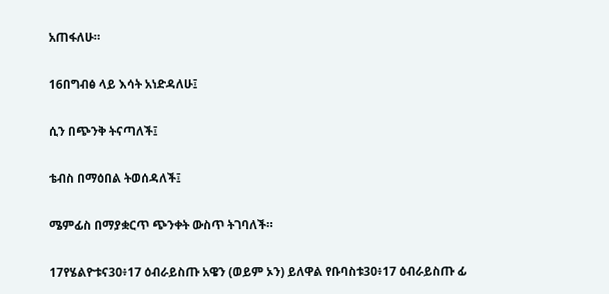አጠፋለሁ።

16በግብፅ ላይ እሳት አነድዳለሁ፤

ሲን በጭንቅ ትናጣለች፤

ቴብስ በማዕበል ትወሰዳለች፤

ሜምፊስ በማያቋርጥ ጭንቀት ውስጥ ትገባለች።

17የሄልዮቱና30፥17 ዕብራይስጡ አዌን (ወይም ኦን) ይለዋል የቡባስቱ30፥17 ዕብራይስጡ ፊ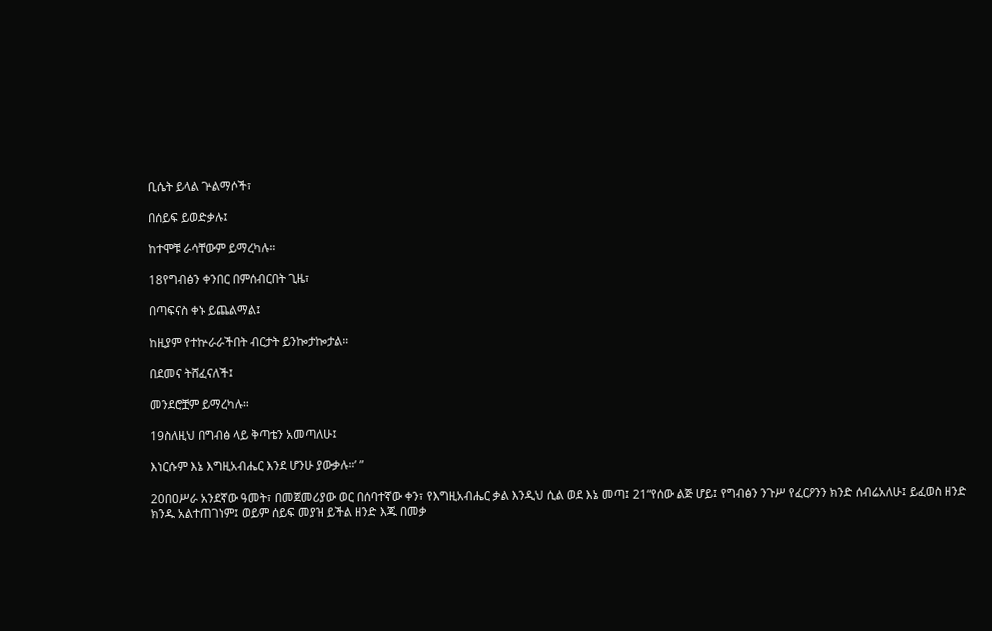ቢሴት ይላል ጕልማሶች፣

በሰይፍ ይወድቃሉ፤

ከተሞቹ ራሳቸውም ይማረካሉ።

18የግብፅን ቀንበር በምሰብርበት ጊዜ፣

በጣፍናስ ቀኑ ይጨልማል፤

ከዚያም የተኵራራችበት ብርታት ይንኰታኰታል።

በደመና ትሸፈናለች፤

መንደሮቿም ይማረካሉ።

19ስለዚህ በግብፅ ላይ ቅጣቴን አመጣለሁ፤

እነርሱም እኔ እግዚአብሔር እንደ ሆንሁ ያውቃሉ።’ ”

20በዐሥራ አንደኛው ዓመት፣ በመጀመሪያው ወር በሰባተኛው ቀን፣ የእግዚአብሔር ቃል እንዲህ ሲል ወደ እኔ መጣ፤ 21“የሰው ልጅ ሆይ፤ የግብፅን ንጉሥ የፈርዖንን ክንድ ሰብሬአለሁ፤ ይፈወስ ዘንድ ክንዱ አልተጠገነም፤ ወይም ሰይፍ መያዝ ይችል ዘንድ እጁ በመቃ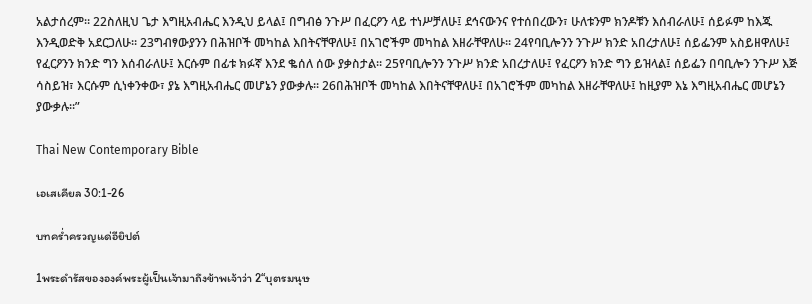አልታሰረም። 22ስለዚህ ጌታ እግዚአብሔር እንዲህ ይላል፤ በግብፅ ንጉሥ በፈርዖን ላይ ተነሥቻለሁ፤ ደኅናውንና የተሰበረውን፣ ሁለቱንም ክንዶቹን እሰብራለሁ፤ ሰይፉም ከእጁ እንዲወድቅ አደርጋለሁ። 23ግብፃውያንን በሕዝቦች መካከል እበትናቸዋለሁ፤ በአገሮችም መካከል እዘራቸዋለሁ። 24የባቢሎንን ንጉሥ ክንድ አበረታለሁ፤ ሰይፌንም አስይዘዋለሁ፤ የፈርዖንን ክንድ ግን እሰብራለሁ፤ እርሱም በፊቱ ክፉኛ እንደ ቈሰለ ሰው ያቃስታል። 25የባቢሎንን ንጉሥ ክንድ አበረታለሁ፤ የፈርዖን ክንድ ግን ይዝላል፤ ሰይፌን በባቢሎን ንጉሥ እጅ ሳስይዝ፣ እርሱም ሲነቀንቀው፣ ያኔ እግዚአብሔር መሆኔን ያውቃሉ። 26በሕዝቦች መካከል እበትናቸዋለሁ፤ በአገሮችም መካከል እዘራቸዋለሁ፤ ከዚያም እኔ እግዚአብሔር መሆኔን ያውቃሉ።”

Thai New Contemporary Bible

เอเสเคียล 30:1-26

บทคร่ำครวญแด่อียิปต์

1พระดำรัสขององค์พระผู้เป็นเจ้ามาถึงข้าพเจ้าว่า 2“บุตรมนุษ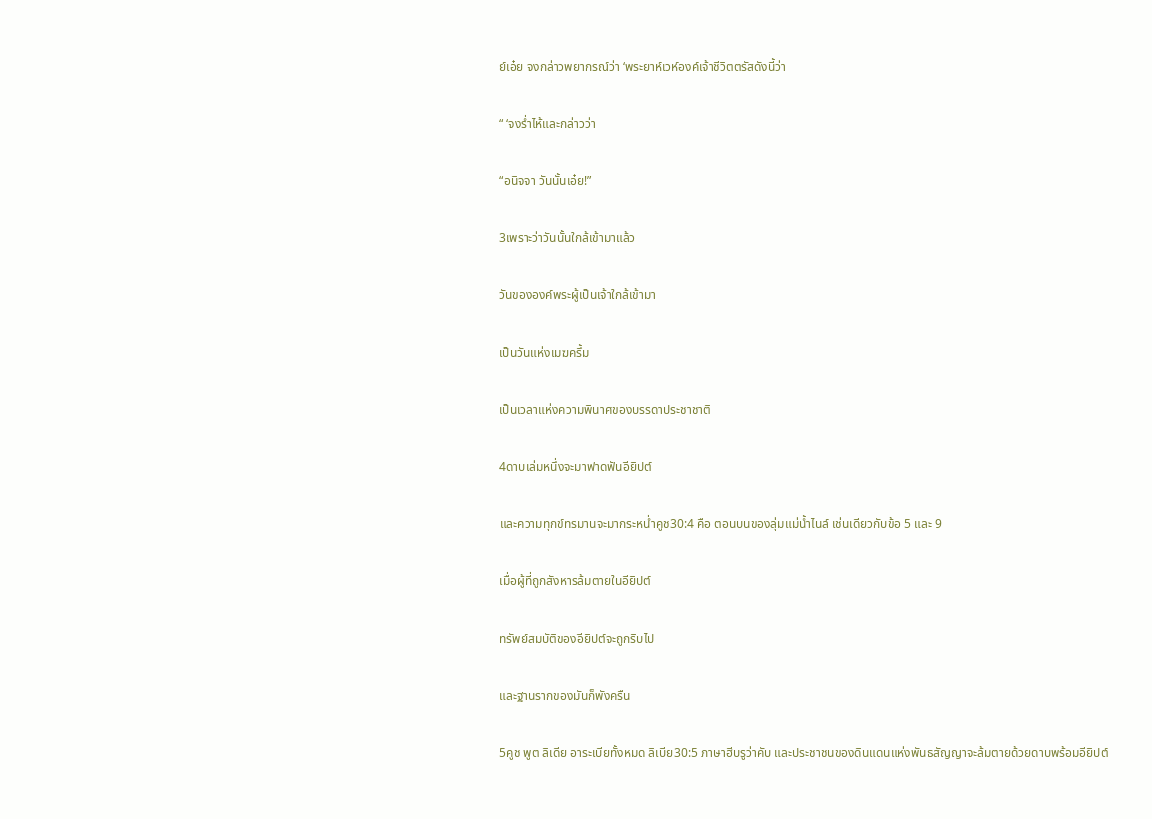ย์เอ๋ย จงกล่าวพยากรณ์ว่า ‘พระยาห์เวห์องค์เจ้าชีวิตตรัสดังนี้ว่า

“ ‘จงร่ำไห้และกล่าวว่า

“อนิจจา วันนั้นเอ๋ย!”

3เพราะว่าวันนั้นใกล้เข้ามาแล้ว

วันขององค์พระผู้เป็นเจ้าใกล้เข้ามา

เป็นวันแห่งเมฆครึ้ม

เป็นเวลาแห่งความพินาศของบรรดาประชาชาติ

4ดาบเล่มหนึ่งจะมาฟาดฟันอียิปต์

และความทุกข์ทรมานจะมากระหน่ำคูช30:4 คือ ตอนบนของลุ่มแม่น้ำไนล์ เช่นเดียวกับข้อ 5 และ 9

เมื่อผู้ที่ถูกสังหารล้มตายในอียิปต์

ทรัพย์สมบัติของอียิปต์จะถูกริบไป

และฐานรากของมันก็พังครืน

5คูช พูต ลิเดีย อาระเบียทั้งหมด ลิเบีย30:5 ภาษาฮีบรูว่าคับ และประชาชนของดินแดนแห่งพันธสัญญาจะล้มตายด้วยดาบพร้อมอียิปต์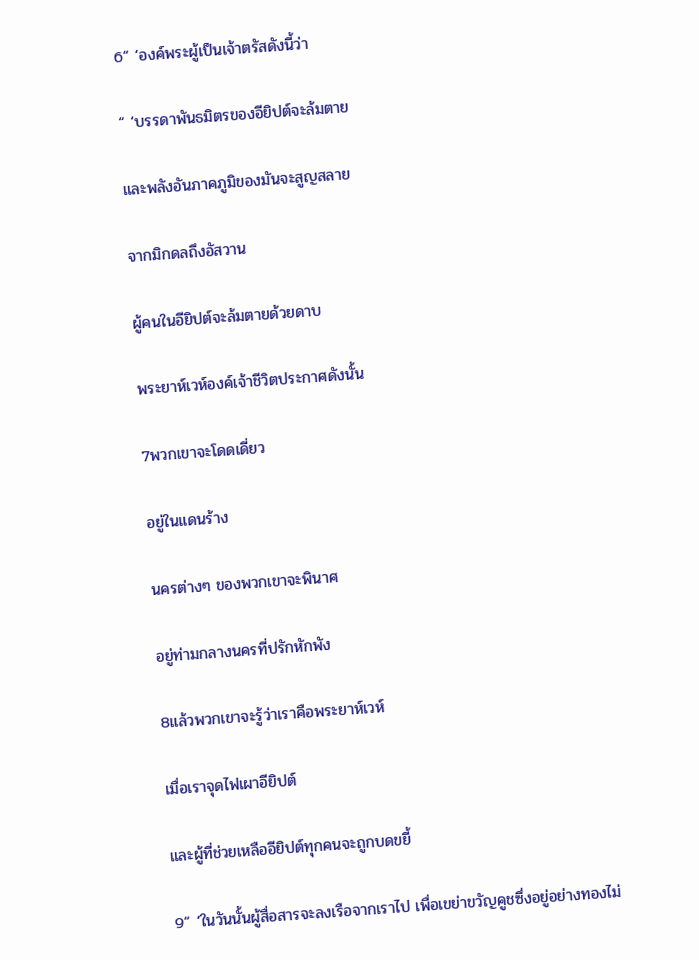6“ ‘องค์พระผู้เป็นเจ้าตรัสดังนี้ว่า

“ ‘บรรดาพันธมิตรของอียิปต์จะล้มตาย

และพลังอันภาคภูมิของมันจะสูญสลาย

จากมิกดลถึงอัสวาน

ผู้คนในอียิปต์จะล้มตายด้วยดาบ

พระยาห์เวห์องค์เจ้าชีวิตประกาศดังนั้น

7พวกเขาจะโดดเดี่ยว

อยู่ในแดนร้าง

นครต่างๆ ของพวกเขาจะพินาศ

อยู่ท่ามกลางนครที่ปรักหักพัง

8แล้วพวกเขาจะรู้ว่าเราคือพระยาห์เวห์

เมื่อเราจุดไฟเผาอียิปต์

และผู้ที่ช่วยเหลืออียิปต์ทุกคนจะถูกบดขยี้

9“ ‘ในวันนั้นผู้สื่อสารจะลงเรือจากเราไป เพื่อเขย่าขวัญคูชซึ่งอยู่อย่างทองไม่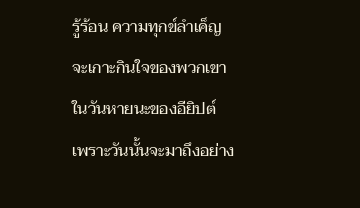รู้ร้อน ความทุกข์ลำเค็ญจะเกาะกินใจของพวกเขาในวันหายนะของอียิปต์ เพราะวันนั้นจะมาถึงอย่าง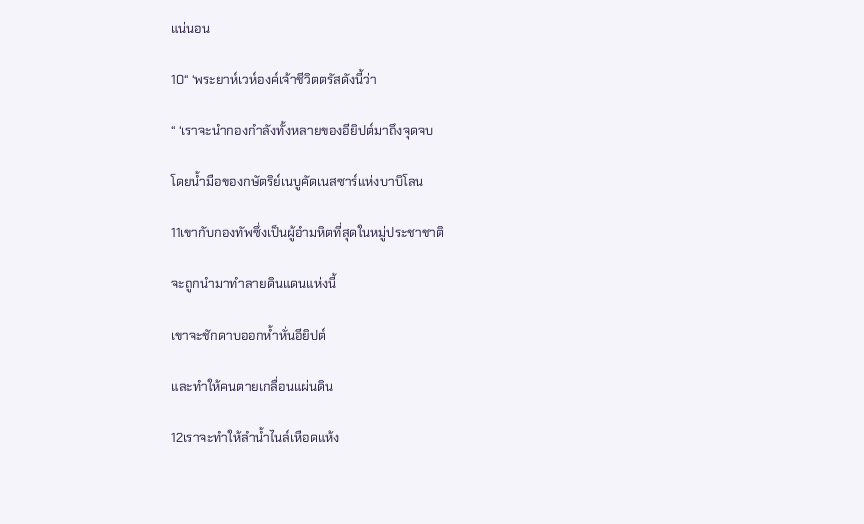แน่นอน

10“ ‘พระยาห์เวห์องค์เจ้าชีวิตตรัสดังนี้ว่า

“ ‘เราจะนำกองกำลังทั้งหลายของอียิปต์มาถึงจุดจบ

โดยน้ำมือของกษัตริย์เนบูคัดเนสซาร์แห่งบาบิโลน

11เขากับกองทัพซึ่งเป็นผู้อำมหิตที่สุดในหมู่ประชาชาติ

จะถูกนำมาทำลายดินแดนแห่งนี้

เขาจะชักดาบออกห้ำหั่นอียิปต์

และทำให้คนตายเกลื่อนแผ่นดิน

12เราจะทำให้ลำน้ำไนล์เหือดแห้ง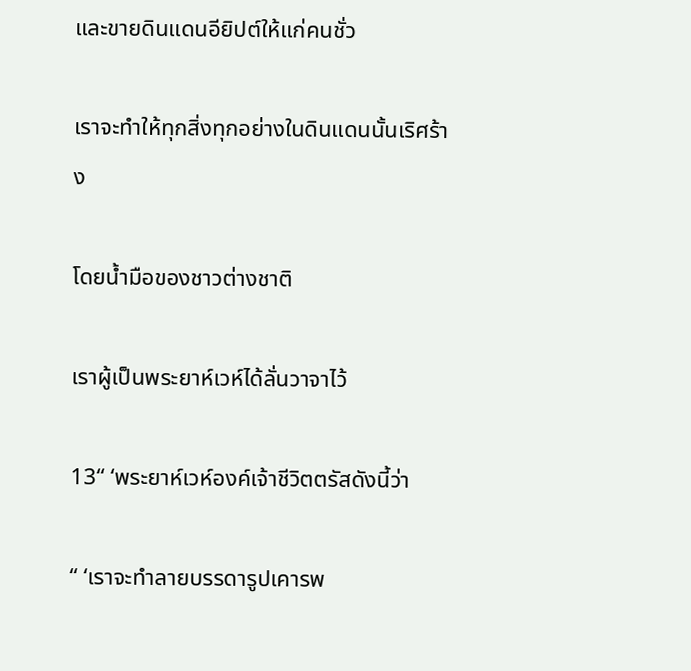และขายดินแดนอียิปต์ให้แก่คนชั่ว

เราจะทำให้ทุกสิ่งทุกอย่างในดินแดนนั้นเริศร้าง

โดยน้ำมือของชาวต่างชาติ

เราผู้เป็นพระยาห์เวห์ได้ลั่นวาจาไว้

13“ ‘พระยาห์เวห์องค์เจ้าชีวิตตรัสดังนี้ว่า

“ ‘เราจะทำลายบรรดารูปเคารพ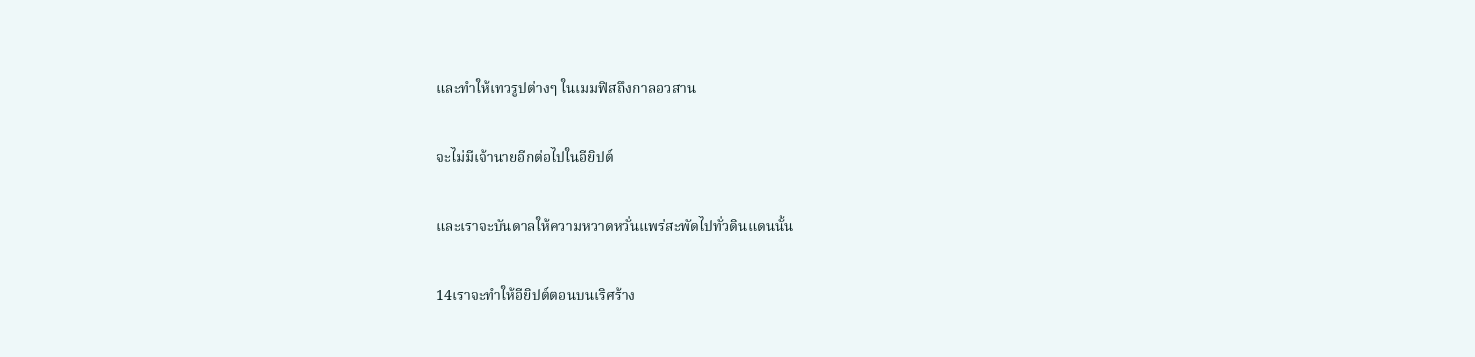และทำให้เทวรูปต่างๆ ในเมมฟิสถึงกาลอวสาน

จะไม่มีเจ้านายอีกต่อไปในอียิปต์

และเราจะบันดาลให้ความหวาดหวั่นแพร่สะพัดไปทั่วดินแดนนั้น

14เราจะทำให้อียิปต์ตอนบนเริศร้าง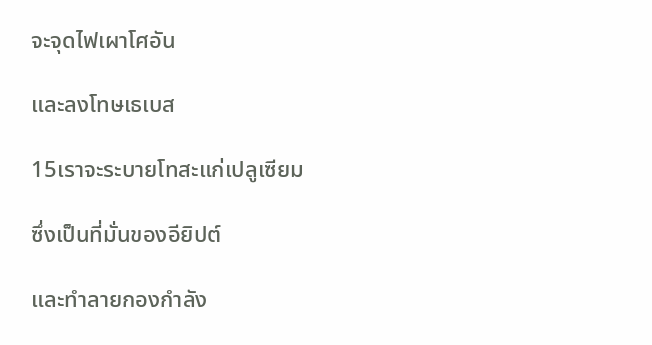จะจุดไฟเผาโศอัน

และลงโทษเธเบส

15เราจะระบายโทสะแก่เปลูเซียม

ซึ่งเป็นที่มั่นของอียิปต์

และทำลายกองกำลัง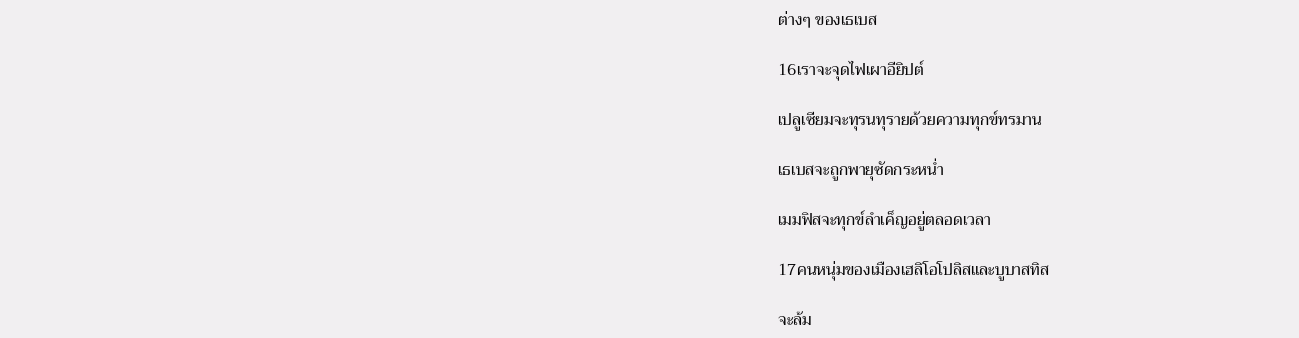ต่างๆ ของเธเบส

16เราจะจุดไฟเผาอียิปต์

เปลูเซียมจะทุรนทุรายด้วยความทุกข์ทรมาน

เธเบสจะถูกพายุซัดกระหน่ำ

เมมฟิสจะทุกข์ลำเค็ญอยู่ตลอดเวลา

17คนหนุ่มของเมืองเฮลิโอโปลิสและบูบาสทิส

จะล้ม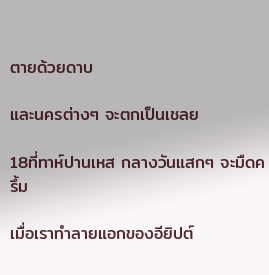ตายด้วยดาบ

และนครต่างๆ จะตกเป็นเชลย

18ที่ทาห์ปานเหส กลางวันแสกๆ จะมืดครึ้ม

เมื่อเราทำลายแอกของอียิปต์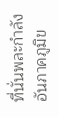ที่นั่นพละกำลังอันภาคภูมิข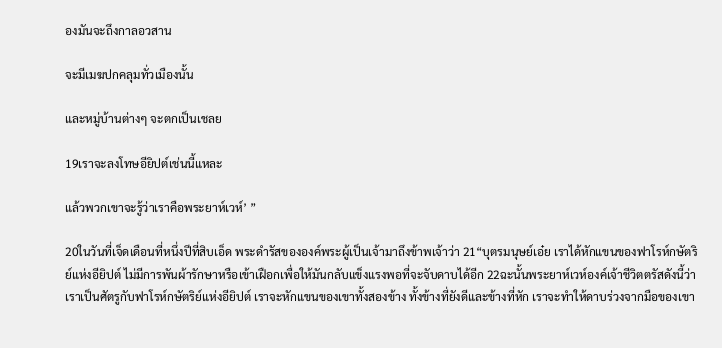องมันจะถึงกาลอวสาน

จะมีเมฆปกคลุมทั่วเมืองนั้น

และหมู่บ้านต่างๆ จะตกเป็นเชลย

19เราจะลงโทษอียิปต์เช่นนี้แหละ

แล้วพวกเขาจะรู้ว่าเราคือพระยาห์เวห์’ ”

20ในวันที่เจ็ดเดือนที่หนึ่งปีที่สิบเอ็ด พระดำรัสขององค์พระผู้เป็นเจ้ามาถึงข้าพเจ้าว่า 21“บุตรมนุษย์เอ๋ย เราได้หักแขนของฟาโรห์กษัตริย์แห่งอียิปต์ ไม่มีการพันผ้ารักษาหรือเข้าเฝือกเพื่อให้มันกลับแข็งแรงพอที่จะจับดาบได้อีก 22ฉะนั้นพระยาห์เวห์องค์เจ้าชีวิตตรัสดังนี้ว่าเราเป็นศัตรูกับฟาโรห์กษัตริย์แห่งอียิปต์ เราจะหักแขนของเขาทั้งสองข้าง ทั้งข้างที่ยังดีและข้างที่หัก เราจะทำให้ดาบร่วงจากมือของเขา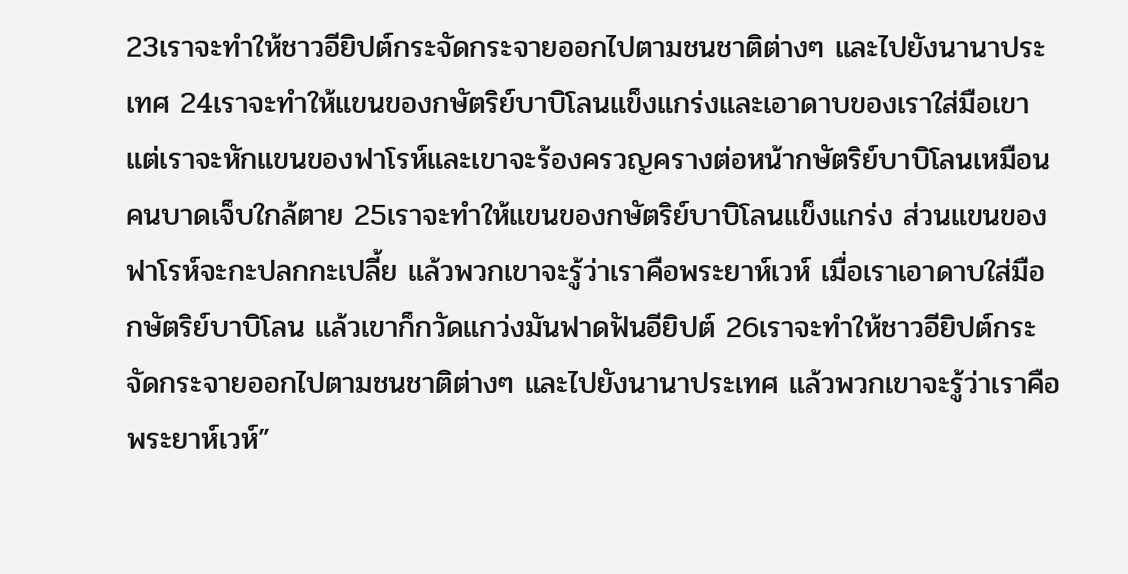23เราจะทำให้ชาวอียิปต์กระจัดกระจายออกไปตามชนชาติต่างๆ และไปยังนานาประเทศ 24เราจะทำให้แขนของกษัตริย์บาบิโลนแข็งแกร่งและเอาดาบของเราใส่มือเขา แต่เราจะหักแขนของฟาโรห์และเขาจะร้องครวญครางต่อหน้ากษัตริย์บาบิโลนเหมือนคนบาดเจ็บใกล้ตาย 25เราจะทำให้แขนของกษัตริย์บาบิโลนแข็งแกร่ง ส่วนแขนของฟาโรห์จะกะปลกกะเปลี้ย แล้วพวกเขาจะรู้ว่าเราคือพระยาห์เวห์ เมื่อเราเอาดาบใส่มือกษัตริย์บาบิโลน แล้วเขาก็กวัดแกว่งมันฟาดฟันอียิปต์ 26เราจะทำให้ชาวอียิปต์กระจัดกระจายออกไปตามชนชาติต่างๆ และไปยังนานาประเทศ แล้วพวกเขาจะรู้ว่าเราคือพระยาห์เวห์”